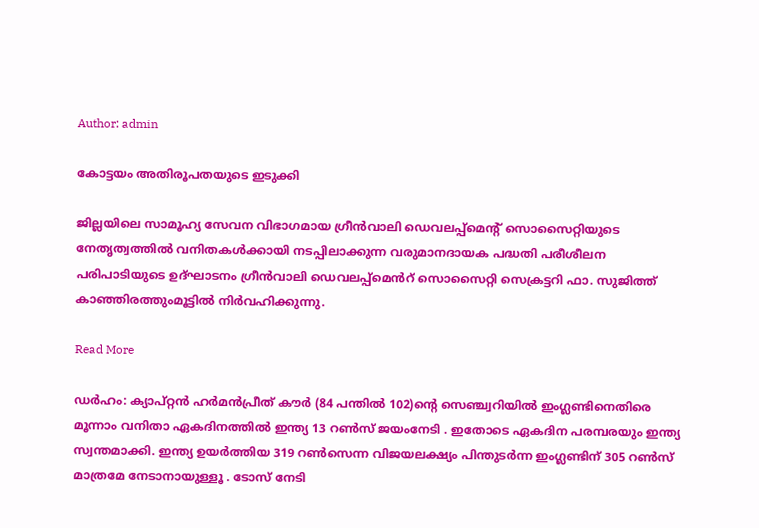Author: admin

കോട്ടയം അതിരൂപതയുടെ ഇടുക്കി

ജില്ലയിലെ സാമൂഹ്യ സേവന വിഭാഗമായ ഗ്രീൻവാലി ഡെവലപ്പ്മെന്റ് സൊസൈറ്റിയുടെ നേതൃത്വത്തിൽ വനിതകൾക്കായി നടപ്പിലാക്കുന്ന വരുമാനദായക പദ്ധതി പരീശീലന പരിപാടിയുടെ ഉദ്ഘാടനം ഗ്രീൻവാലി ഡെവലപ്പ്മെൻറ് സൊസൈറ്റി സെക്രട്ടറി ഫാ. സുജിത്ത് കാഞ്ഞിരത്തുംമൂട്ടിൽ നിർവഹിക്കുന്നു.

Read More

ഡർഹം: ക്യാപ്റ്റൻ ഹർമൻപ്രീത് കൗർ (84 പന്തിൽ 102)ന്റെ സെഞ്ച്വറിയിൽ ഇംഗ്ലണ്ടിനെതിരെ മൂന്നാം വനിതാ ഏകദിനത്തിൽ ഇന്ത്യ 13 റൺസ് ജയംനേടി . ഇതോടെ ഏകദിന പരമ്പരയും ഇന്ത്യ സ്വന്തമാക്കി. ഇന്ത്യ ഉയർത്തിയ 319 റൺസെന്ന വിജയലക്ഷ്യം പിന്തുടർന്ന ഇംഗ്ലണ്ടിന് 305 റൺസ് മാത്രമേ നേടാനായുള്ളൂ . ടോസ് നേടി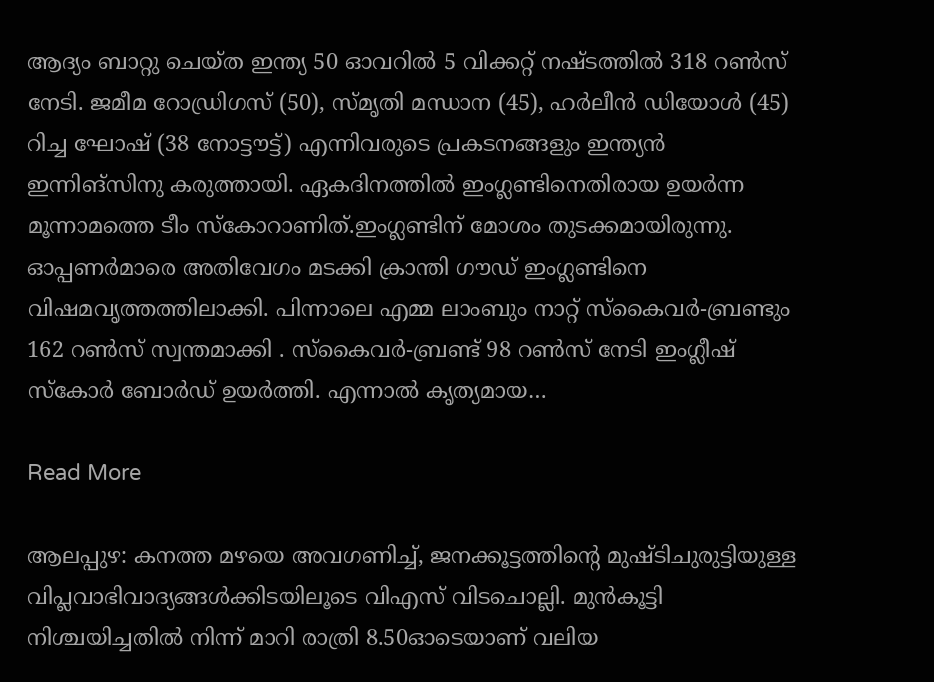ആദ്യം ബാറ്റു ചെയ്ത ഇന്ത്യ 50 ഓവറിൽ 5 വിക്കറ്റ് നഷ്ടത്തിൽ 318 റൺസ് നേടി. ജമീമ റോഡ്രിഗസ് (50), സ്മൃതി മന്ധാന (45), ഹർലീൻ ഡിയോൾ (45) റിച്ച ഘോഷ് (38 നോട്ടൗട്ട്) എന്നിവരുടെ പ്രകടനങ്ങളും ഇന്ത്യൻ ഇന്നിങ്‌സിനു കരുത്തായി. ഏകദിനത്തിൽ ഇംഗ്ലണ്ടിനെതിരായ ഉയർന്ന മൂന്നാമത്തെ ടീം സ്‌കോറാണിത്.ഇംഗ്ലണ്ടിന് മോശം തുടക്കമായിരുന്നു. ഓപ്പണർമാരെ അതിവേഗം മടക്കി ക്രാന്തി ഗൗഡ് ഇംഗ്ലണ്ടിനെ വിഷമവൃത്തത്തിലാക്കി. പിന്നാലെ എമ്മ ലാംബും നാറ്റ് സ്‌കൈവർ-ബ്രണ്ടും 162 റൺസ് സ്വന്തമാക്കി . സ്‌കൈവർ-ബ്രണ്ട് 98 റൺസ് നേടി ഇംഗ്ലീഷ് സ്‌കോർ ബോർഡ് ഉയർത്തി. എന്നാൽ കൃത്യമായ…

Read More

ആലപ്പുഴ: കനത്ത മഴയെ അവഗണിച്ച്, ജനക്കൂട്ടത്തിൻ്റെ മുഷ്ടിചുരുട്ടിയുള്ള വിപ്ലവാഭിവാദ്യങ്ങൾക്കിടയിലൂടെ വിഎസ് വിടചൊല്ലി. മുൻകൂട്ടി നിശ്ചയിച്ചതിൽ നിന്ന് മാറി രാത്രി 8.50ഓടെയാണ് വലിയ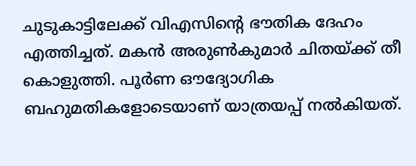ചുടുകാട്ടിലേക്ക് വിഎസിൻ്റെ ഭൗതിക ദേഹം എത്തിച്ചത്. മകൻ അരുൺകുമാർ ചിതയ്ക്ക് തീ കൊളുത്തി. പൂർണ ഔദ്യോഗിക ബഹുമതികളോടെയാണ് യാത്രയപ്പ് നൽകിയത്.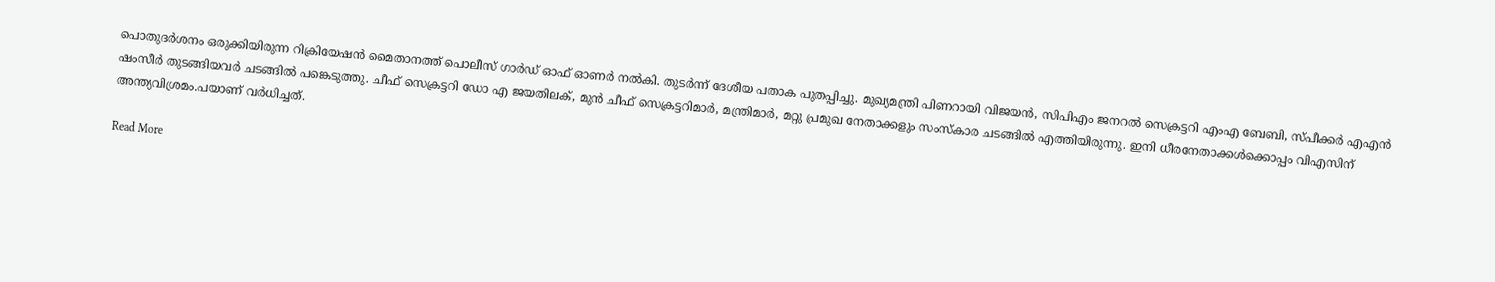പൊതുദർശനം ഒരുക്കിയിരുന്ന റിക്രിയേഷൻ മൈതാനത്ത് പൊലീസ് ഗാർഡ് ഓഫ് ഓണർ നൽകി. തുടർന്ന് ദേശീയ പതാക പുതപ്പിച്ചു. മുഖ്യമന്ത്രി പിണറായി വിജയൻ, സിപിഎം ജനറൽ സെക്രട്ടറി എംഎ ബേബി, സ്പീക്കർ എഎൻ ഷംസീർ തുടങ്ങിയവർ ചടങ്ങിൽ പങ്കെടുത്തു. ചീഫ് സെക്രട്ടറി ഡോ എ ജയതിലക്, മുൻ ചീഫ് സെക്രട്ടറിമാർ, മന്ത്രിമാർ, മറ്റു പ്രമുഖ നേതാക്കളും സംസ്കാര ചടങ്ങിൽ എത്തിയിരുന്നു. ഇനി ധീരനേതാക്കൾക്കൊപ്പം വിഎസിന് അന്ത്യവിശ്രമം.പയാണ് വർധിച്ചത്.

Read More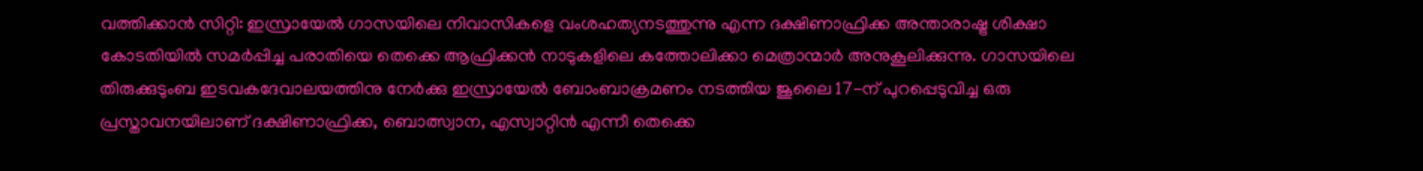വത്തിക്കാൻ സിറ്റി: ഇസ്രായേൽ ഗാസയിലെ നിവാസികളെ വംശഹത്യനടത്തുന്നു എന്ന ദക്ഷിണാഫ്രിക്ക അന്താരാഷ്ട്ര ശിക്ഷാ കോടതിയിൽ സമർപ്പിച്ച പരാതിയെ തെക്കെ ആഫ്രിക്കൻ നാടുകളിലെ കത്തോലിക്കാ മെത്രാന്മാർ അനുകൂലിക്കുന്നു. ഗാസയിലെ തിരുക്കുടുംബ ഇടവകദേവാലയത്തിനു നേർക്കു ഇസ്രായേൽ ബോംബാക്രമണം നടത്തിയ ജൂലൈ 17-ന് പുറപ്പെടുവിച്ച ഒരു പ്രസ്താവനയിലാണ് ദക്ഷിണാഫ്രിക്ക, ബൊത്സ്വാന, എസ്വാറ്റിൻ എന്നീ തെക്കെ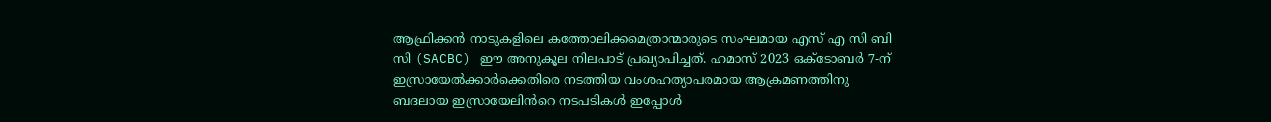ആഫ്രിക്കൻ നാടുകളിലെ കത്തോലിക്കമെത്രാന്മാരുടെ സംഘമായ എസ് എ സി ബി സി (SACBC) ഈ അനുകൂല നിലപാട് പ്രഖ്യാപിച്ചത്. ഹമാസ് 2023 ഒക്ടോബർ 7-ന് ഇസ്രായേൽക്കാർക്കെതിരെ നടത്തിയ വംശഹത്യാപരമായ ആക്രമണത്തിനു ബദലായ ഇസ്രായേലിൻറെ നടപടികൾ ഇപ്പോൾ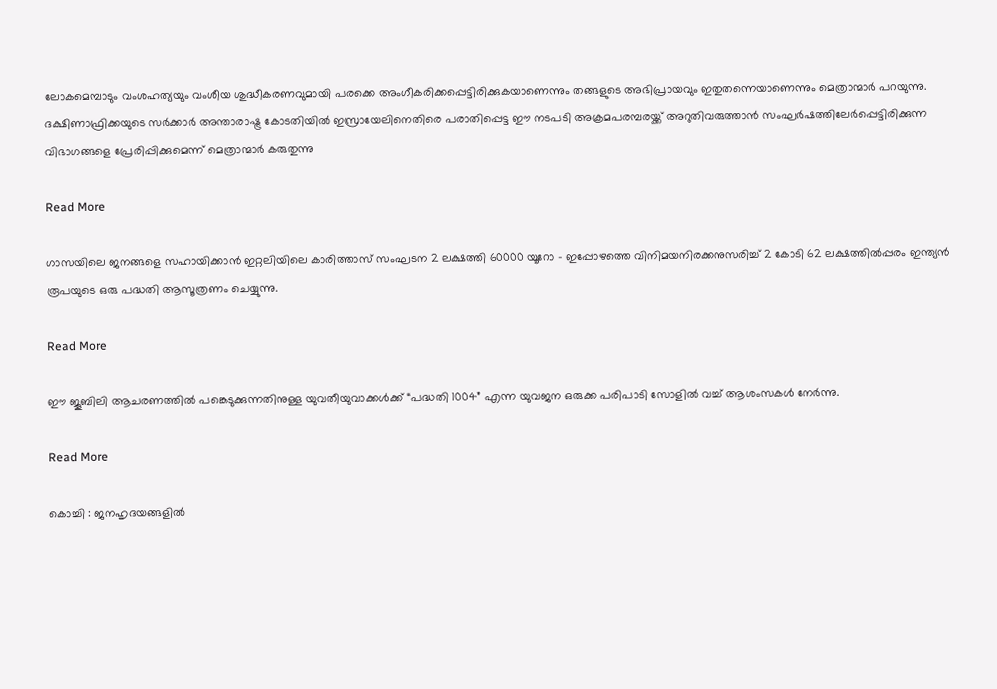ലോകമെമ്പാടും വംശഹത്യയും വംശീയ ശുദ്ധീകരണവുമായി പരക്കെ അംഗീകരിക്കപ്പെട്ടിരിക്കുകയാണെന്നും തങ്ങളുടെ അഭിപ്രായവും ഇതുതന്നെയാണെന്നും മെത്രാന്മാർ പറയുന്നു. ദക്ഷിണാഫ്രിക്കയുടെ സർക്കാർ അന്താരാഷ്ട്ര കോടതിയിൽ ഇസ്രായേലിനെതിരെ പരാതിപ്പെട്ട ഈ നടപടി അക്രമപരമ്പരയ്ക്ക് അറുതിവരുത്താൻ സംഘർഷത്തിലേർപ്പെട്ടിരിക്കുന്ന വിഭാഗങ്ങളെ പ്രേരിപ്പിക്കുമെന്ന് മെത്രാന്മാർ കരുതുന്നു

Read More

ഗാസയിലെ ജനങ്ങളെ സഹായിക്കാൻ ഇറ്റലിയിലെ കാരിത്താസ് സംഘടന 2 ലക്ഷത്തി 60000 യൂറോ – ഇപ്പോഴത്തെ വിനിമയനിരക്കനുസരിച്ച് 2 കോടി 62 ലക്ഷത്തിൽപ്പരം ഇന്ത്യൻ രൂപയുടെ ഒരു പദ്ധതി ആസൂത്രണം ചെയ്യുന്നു.

Read More

ഈ ജൂബിലി ആചരണത്തിൽ പങ്കെടുക്കുന്നതിനുള്ള യുവതീയുവാക്കൾക്ക് “പദ്ധതി 1004” എന്ന യുവജന ഒരുക്ക പരിപാടി സോളിൽ വച്ച് ആശംസകൾ നേർന്നു.

Read More

കൊച്ചി : ജനഹൃദയങ്ങളിൽ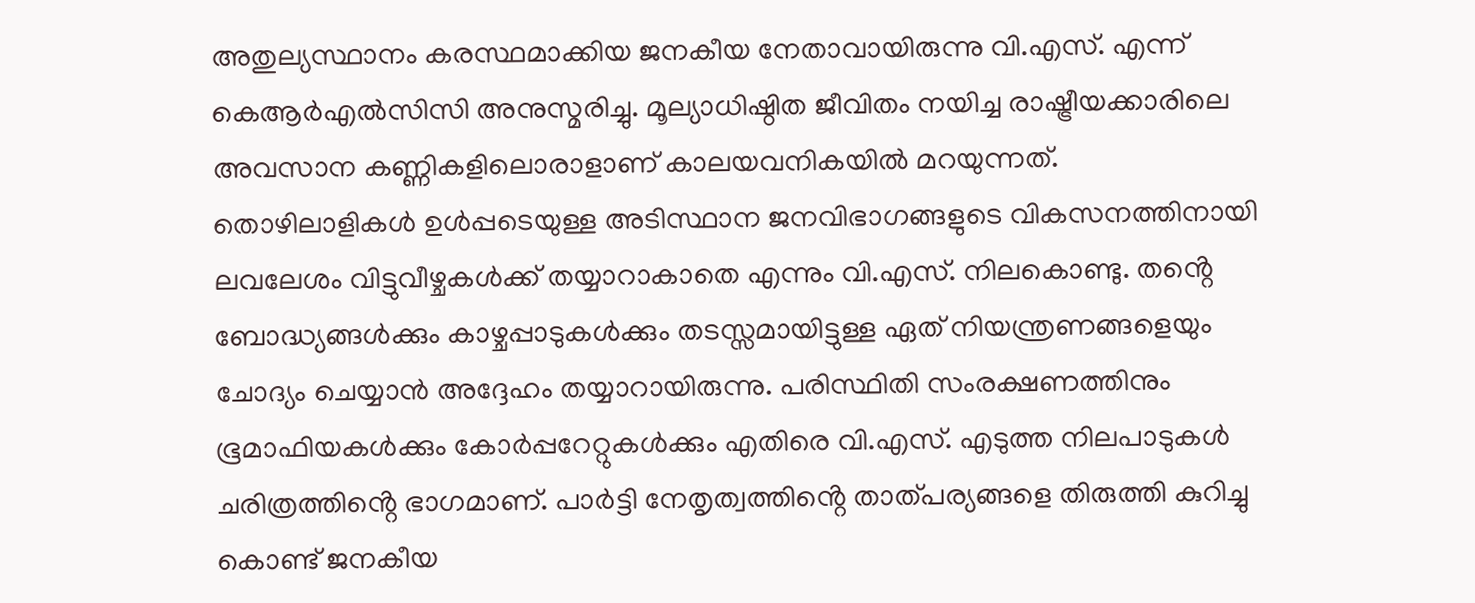അതുല്യസ്ഥാനം കരസ്ഥമാക്കിയ ജനകീയ നേതാവായിരുന്നു വി.എസ്. എന്ന് കെആർഎൽസിസി അനുസ്മരിച്ചു. മൂല്യാധിഷ്ഠിത ജീവിതം നയിച്ച രാഷ്ട്രീയക്കാരിലെ അവസാന കണ്ണികളിലൊരാളാണ് കാലയവനികയിൽ മറയുന്നത്. തൊഴിലാളികൾ ഉൾപ്പടെയുള്ള അടിസ്ഥാന ജനവിഭാഗങ്ങളുടെ വികസനത്തിനായി ലവലേശം വിട്ടുവീഴ്ചകൾക്ക് തയ്യാറാകാതെ എന്നും വി.എസ്. നിലകൊണ്ടു. തൻ്റെ ബോദ്ധ്യങ്ങൾക്കും കാഴ്ചപ്പാടുകൾക്കും തടസ്സമായിട്ടുള്ള ഏത് നിയന്ത്രണങ്ങളെയും ചോദ്യം ചെയ്യാൻ അദ്ദേഹം തയ്യാറായിരുന്നു. പരിസ്ഥിതി സംരക്ഷണത്തിനും ഭൂമാഫിയകൾക്കും കോർപ്പറേറ്റുകൾക്കും എതിരെ വി.എസ്. എടുത്ത നിലപാടുകൾ ചരിത്രത്തിൻ്റെ ഭാഗമാണ്. പാർട്ടി നേതൃത്വത്തിൻ്റെ താത്പര്യങ്ങളെ തിരുത്തി കുറിച്ചു കൊണ്ട് ജനകീയ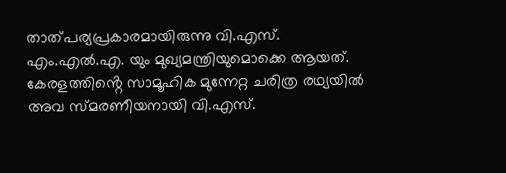താത്പര്യപ്രകാരമായിരുന്നു വി.എസ്. എം.എൽ.എ. യും മുഖ്യമന്ത്രിയുമൊക്കെ ആയത്. കേരളത്തിൻ്റെ സാമൂഹിക മുന്നേറ്റ ചരിത്ര രഥ്യയിൽ അവ സ്മരണീയനായി വി.എസ്.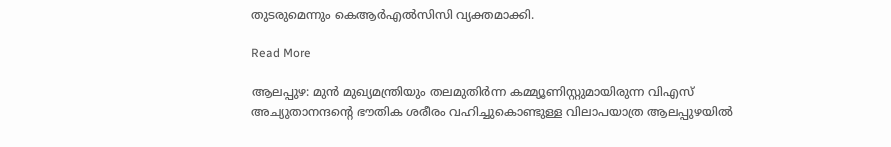തുടരുമെന്നും കെആർഎൽസിസി വ്യക്തമാക്കി.

Read More

ആലപ്പുഴ: മുൻ മുഖ്യമന്ത്രിയും തലമുതിർന്ന കമ്മ്യൂണിസ്റ്റുമായിരുന്ന വിഎസ് അച്യുതാനന്ദൻ്റെ ഭൗതിക ശരീരം വഹിച്ചുകൊണ്ടുള്ള വിലാപയാത്ര ആലപ്പുഴയിൽ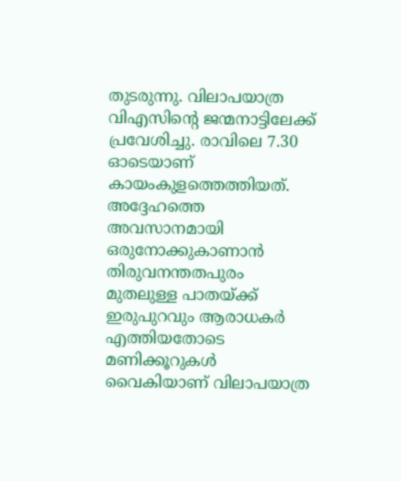തുടരുന്നു. വിലാപയാത്ര വിഎസിൻ്റെ ജന്മനാട്ടിലേക്ക് പ്രവേശിച്ചു. രാവിലെ 7.30 ഓടെയാണ് കായംകുളത്തെത്തിയത്. അദ്ദേഹത്തെ അവസാനമായി ഒരുനോക്കുകാണാൻ തിരുവനന്തതപുരം മുതലുള്ള പാതയ്ക്ക് ഇരുപുറവും ആരാധകർ എത്തിയതോടെ മണിക്കൂറുകൾ വൈകിയാണ് വിലാപയാത്ര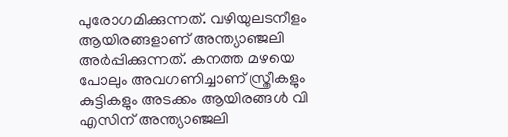പുരോഗമിക്കുന്നത്. വഴിയുലടനീളം ആയിരങ്ങളാണ് അന്ത്യാഞ്ജലി അർപ്പിക്കുന്നത്. കനത്ത മഴയെ പോലും അവഗണിച്ചാണ് സ്ത്രീകളും കുട്ടികളും അടക്കം ആയിരങ്ങൾ വി എസിന് അന്ത്യാഞ്ജലി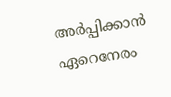അർപ്പിക്കാൻ ഏറെനേരം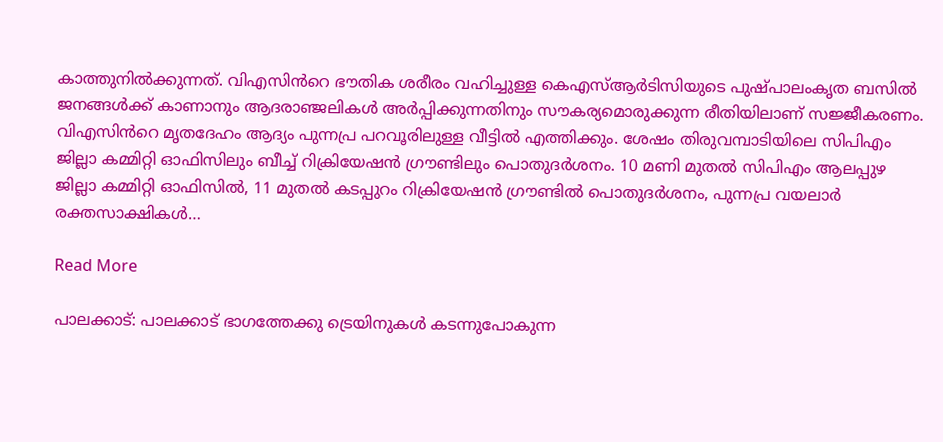കാത്തുനിൽക്കുന്നത്. വിഎസിൻറെ ഭൗതിക ശരീരം വഹിച്ചുള്ള കെഎസ്ആർടിസിയുടെ പുഷ്‌പാലംകൃത ബസിൽ ജനങ്ങൾക്ക് കാണാനും ആദരാഞ്ജലികൾ അർപ്പിക്കുന്നതിനും സൗകര്യമൊരുക്കുന്ന രീതിയിലാണ് സജ്ജീകരണം. വിഎസിൻറെ മൃതദേഹം ആദ്യം പുന്നപ്ര പറവൂരിലുള്ള വീട്ടിൽ എത്തിക്കും. ശേഷം തിരുവമ്പാടിയിലെ സിപിഎം ജില്ലാ കമ്മിറ്റി ഓഫിസിലും ബീച്ച് റിക്രിയേഷൻ ഗ്രൗണ്ടിലും പൊതുദർശനം. 10 മണി മുതൽ സിപിഎം ആലപ്പുഴ ജില്ലാ കമ്മിറ്റി ഓഫിസിൽ, 11 മുതൽ കടപ്പുറം റിക്രിയേഷൻ ഗ്രൗണ്ടിൽ പൊതുദർശനം, പുന്നപ്ര വയലാർ രക്തസാക്ഷികൾ…

Read More

പാലക്കാട്: പാലക്കാട് ഭാഗത്തേക്കു ട്രെയിനുകൾ കടന്നുപോകുന്ന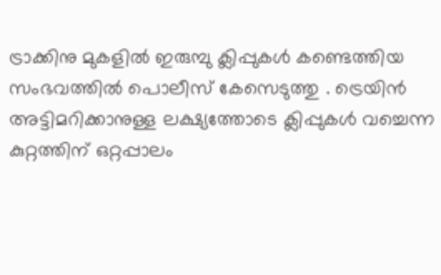ട്രാക്കിനു മുകളിൽ ഇരുമ്പു ക്ലിപ്പുകൾ കണ്ടെത്തിയ സംഭവത്തിൽ പൊലീസ് കേസെടുത്തു . ട്രെയിൻ അട്ടിമറിക്കാനുള്ള ലക്ഷ്യത്തോടെ ക്ലിപ്പുകൾ വച്ചെന്ന കുറ്റത്തിന് ഒറ്റപ്പാലം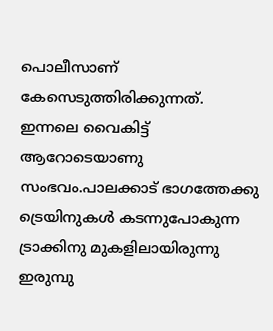പൊലീസാണ് കേസെടുത്തിരിക്കുന്നത്. ഇന്നലെ വൈകിട്ട് ആറോടെയാണു സംഭവം.പാലക്കാട് ഭാഗത്തേക്കു ട്രെയിനുകൾ കടന്നുപോകുന്ന ട്രാക്കിനു മുകളിലായിരുന്നു ഇരുമ്പു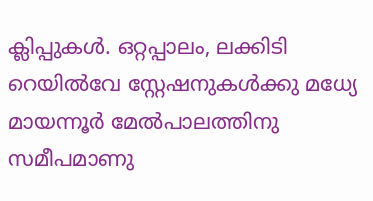ക്ലിപ്പുകൾ. ഒറ്റപ്പാലം, ലക്കിടി റെയിൽവേ സ്റ്റേഷനുകൾക്കു മധ്യേ മായന്നൂർ മേൽപാലത്തിനു സമീപമാണു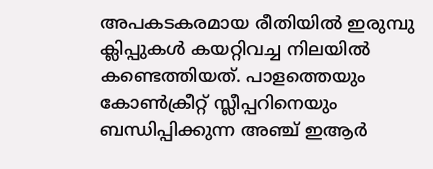അപകടകരമായ രീതിയിൽ ഇരുമ്പു ക്ലിപ്പുകൾ കയറ്റിവച്ച നിലയിൽ കണ്ടെത്തിയത്. പാളത്തെയും കോൺക്രീറ്റ് സ്ലീപ്പറിനെയും ബന്ധിപ്പിക്കുന്ന അഞ്ച് ഇആർ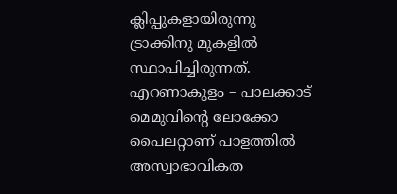ക്ലിപ്പുകളായിരുന്നു ട്രാക്കിനു മുകളിൽ സ്ഥാപിച്ചിരുന്നത്. എറണാകുളം – പാലക്കാട് മെമുവിന്റെ ലോക്കോ പൈലറ്റാണ് പാളത്തിൽ അസ്വാഭാവികത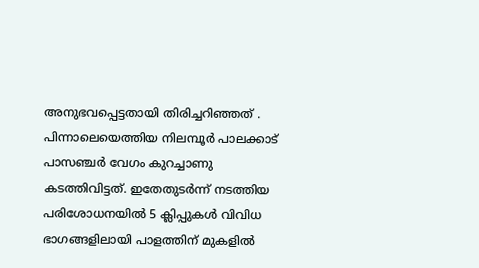അനുഭവപ്പെട്ടതായി തിരിച്ചറിഞ്ഞത് . പിന്നാലെയെത്തിയ നിലമ്പൂർ പാലക്കാട് പാസഞ്ചർ വേഗം കുറച്ചാണു കടത്തിവിട്ടത്. ഇതേതുടർന്ന് നടത്തിയ പരിശോധനയിൽ 5 ക്ലിപ്പുകൾ വിവിധ ഭാഗങ്ങളിലായി പാളത്തിന് മുകളിൽ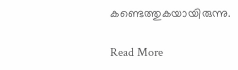കണ്ടെത്തുകയായിരുന്നു.

Read More